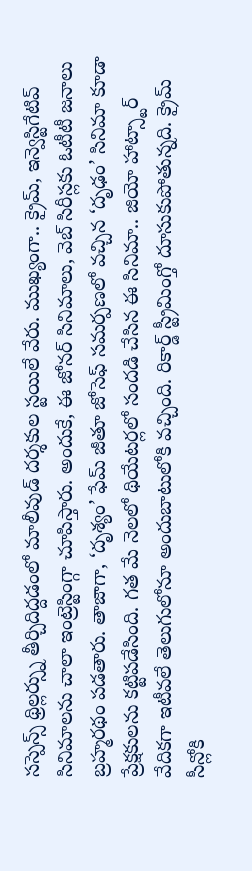సస్పెన్స్ థ్రిల్లర్స్ను తీర్చిదిద్దడంలో మాలీవుడ్ దర్శకుల స్టయిలే వేరు. ముఖ్యంగా.. క్రైమ్, ఇన్వెస్టిగేటివ్ సినిమాలను చాలా ఇంట్రెస్టింగ్గా చూపిస్తారు. అందుకే, ఈ జోనర్ సినిమాలు, వెబ్ సిరీస్లకు ఓటీటీ జనాలు బ్రహ్మరథం పడతారు. తాజాగా, ‘దృశ్యం’ ఫేమ్ జీతూ జోసెఫ్ సమర్పణలో వచ్చిన ‘దృఢం’ సినిమా కూడా ప్రేక్షకులను కట్టిపడేసింది. గత మే నెలలో థియేటర్లలో సందడి చేసిన ఈ సినిమా.. జియో హాట్స్టార్ వేదికగా ఇటీవలే తెలుగులోనూ అందుబాటులోకి వచ్చింది. రికార్డ్ స్ట్రీమింగ్తో దూసుకుపోతున్నది. క్రైమ్ సీన్లోకి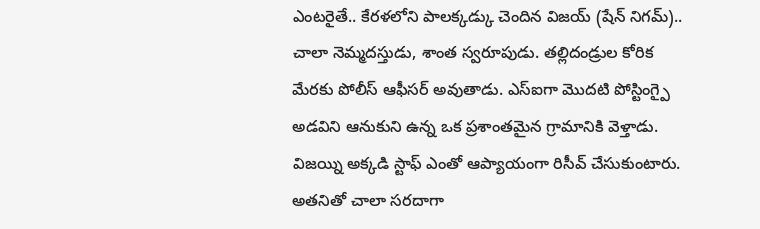ఎంటరైతే.. కేరళలోని పాలక్కడ్కు చెందిన విజయ్ (షేన్ నిగమ్).. చాలా నెమ్మదస్తుడు, శాంత స్వరూపుడు. తల్లిదండ్రుల కోరిక మేరకు పోలీస్ ఆఫీసర్ అవుతాడు. ఎస్ఐగా మొదటి పోస్టింగ్పై అడవిని ఆనుకుని ఉన్న ఒక ప్రశాంతమైన గ్రామానికి వెళ్తాడు. విజయ్ని అక్కడి స్టాఫ్ ఎంతో ఆప్యాయంగా రిసీవ్ చేసుకుంటారు. అతనితో చాలా సరదాగా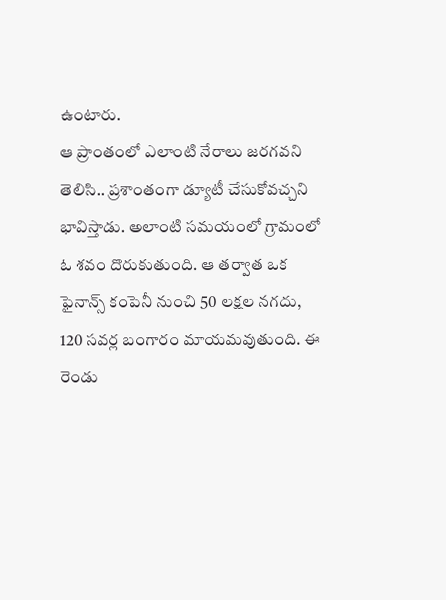ఉంటారు.
ఆ ప్రాంతంలో ఎలాంటి నేరాలు జరగవని తెలిసి.. ప్రశాంతంగా డ్యూటీ చేసుకోవచ్చని భావిస్తాడు. అలాంటి సమయంలో గ్రామంలో ఓ శవం దొరుకుతుంది. ఆ తర్వాత ఒక ఫైనాన్స్ కంపెనీ నుంచి 50 లక్షల నగదు, 120 సవర్ల బంగారం మాయమవుతుంది. ఈ రెండు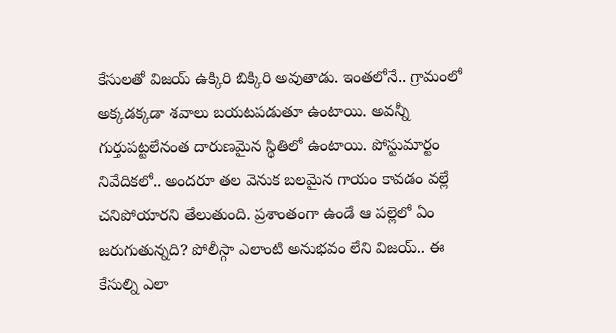కేసులతో విజయ్ ఉక్కిరి బిక్కిరి అవుతాడు. ఇంతలోనే.. గ్రామంలో అక్కడక్కడా శవాలు బయటపడుతూ ఉంటాయి. అవన్నీ గుర్తుపట్టలేనంత దారుణమైన స్థితిలో ఉంటాయి. పోస్టుమార్టం నివేదికలో.. అందరూ తల వెనుక బలమైన గాయం కావడం వల్లే చనిపోయారని తేలుతుంది. ప్రశాంతంగా ఉండే ఆ పల్లెలో ఏం జరుగుతున్నది? పోలీస్గా ఎలాంటి అనుభవం లేని విజయ్.. ఈ కేసుల్ని ఎలా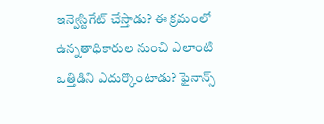ఇన్వెస్టిగేట్ చేస్తాడు? ఈ క్రమంలో ఉన్నతాధికారుల నుంచి ఎలాంటి ఒత్తిడిని ఎదుర్కొంటాడు? ఫైనాన్స్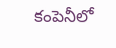కంపెనీలో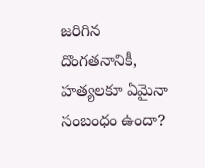జరిగిన దొంగతనానికీ, హత్యలకూ ఏమైనా సంబంధం ఉందా?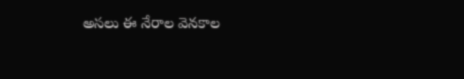అసలు ఈ నేరాల వెనకాల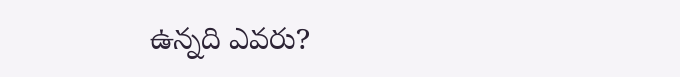ఉన్నది ఎవరు?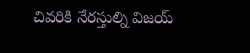చివరికి నేరస్తుల్ని విజయ్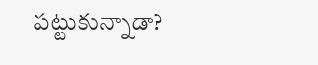పట్టుకున్నాడా?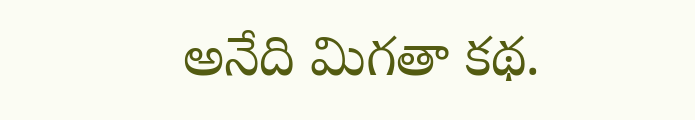అనేది మిగతా కథ.